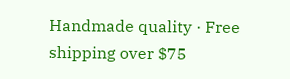Handmade quality · Free shipping over $75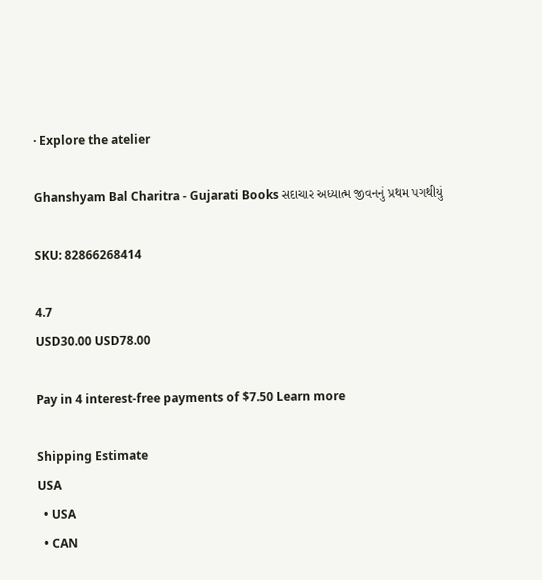· Explore the atelier

Ghanshyam Bal Charitra - Gujarati Books સદાચાર અધ્યાત્મ જીવનનું પ્રથમ પગથીયું

SKU: 82866268414

4.7
USD30.00 USD78.00

Pay in 4 interest-free payments of $7.50 Learn more

Shipping Estimate
USA
  • USA
  • CAN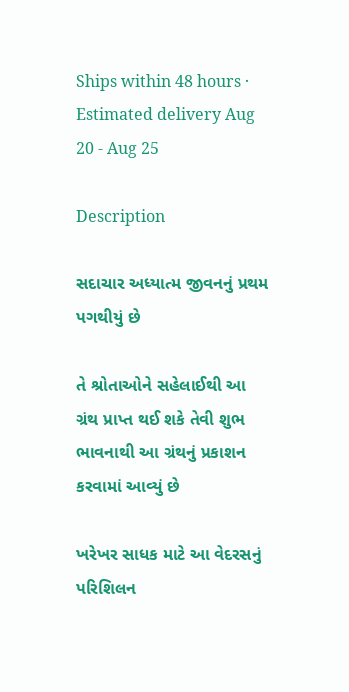Ships within 48 hours · Estimated delivery Aug 20 - Aug 25

Description

સદાચાર અધ્યાત્મ જીવનનું પ્રથમ પગથીયું છે

તે શ્રોતાઓને સહેલાઈથી આ ગ્રંથ પ્રાપ્ત થઈ શકે તેવી શુભ ભાવનાથી આ ગ્રંથનું પ્રકાશન કરવામાં આવ્યું છે

ખરેખર સાધક માટે આ વેદરસનું પરિશિલન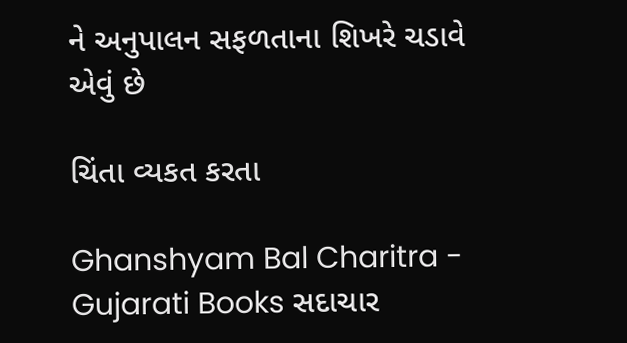ને અનુપાલન સફળતાના શિખરે ચડાવે એવું છે

ચિંતા વ્યકત કરતા

Ghanshyam Bal Charitra - Gujarati Books સદાચાર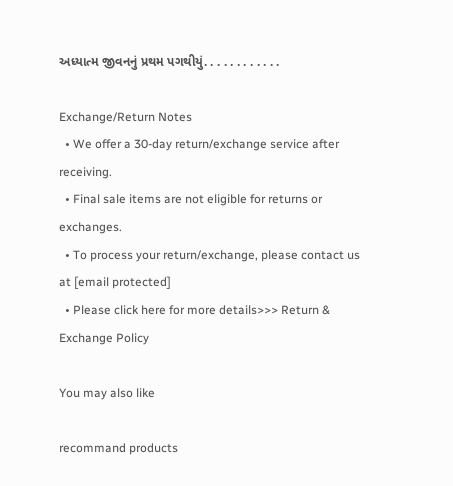અધ્યાત્મ જીવનનું પ્રથમ પગથીયું. . . . . . . . . . . .

Exchange/Return Notes
  • We offer a 30-day return/exchange service after receiving.
  • Final sale items are not eligible for returns or exchanges.
  • To process your return/exchange, please contact us at [email protected]
  • Please click here for more details>>> Return & Exchange Policy

You may also like

recommand products